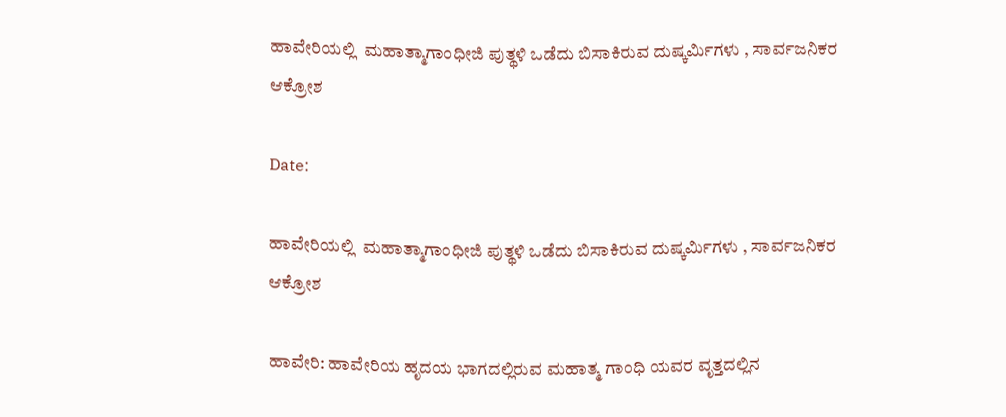ಹಾವೇರಿಯಲ್ಲಿ  ಮಹಾತ್ಮಾಗಾಂಧೀಜಿ ಪುತ್ಥಳಿ ಒಡೆದು ಬಿಸಾಕಿರುವ ದುಷ್ಕರ್ಮಿಗಳು , ಸಾರ್ವಜನಿಕರ ಆಕ್ರೋಶ

Date:

ಹಾವೇರಿಯಲ್ಲಿ  ಮಹಾತ್ಮಾಗಾಂಧೀಜಿ ಪುತ್ಥಳಿ ಒಡೆದು ಬಿಸಾಕಿರುವ ದುಷ್ಕರ್ಮಿಗಳು , ಸಾರ್ವಜನಿಕರ ಆಕ್ರೋಶ

ಹಾವೇರಿ: ಹಾವೇರಿಯ ಹೃದಯ ಭಾಗದಲ್ಲಿರುವ ಮಹಾತ್ಮ ಗಾಂಧಿ ಯವರ ವೃತ್ತದಲ್ಲಿನ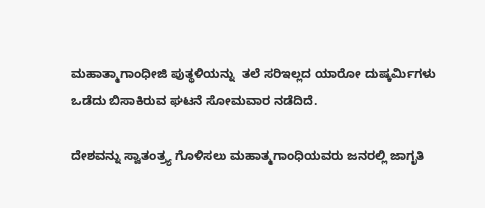ಮಹಾತ್ಮಾಗಾಂಧೀಜಿ ಪುತ್ಥಳಿಯನ್ನು  ತಲೆ ಸರಿಇಲ್ಲದ ಯಾರೋ‌ ದುಷ್ಕರ್ಮಿಗಳು ಒಡೆದು ಬಿಸಾಕಿರುವ ಘಟನೆ ಸೋಮವಾರ ನಡೆದಿದೆ.

ದೇಶವನ್ನು ಸ್ವಾತಂತ್ರ್ಯ ಗೊಳಿಸಲು ಮಹಾತ್ಮಗಾಂಧಿಯವರು ಜನರಲ್ಲಿ ಜಾಗೃತಿ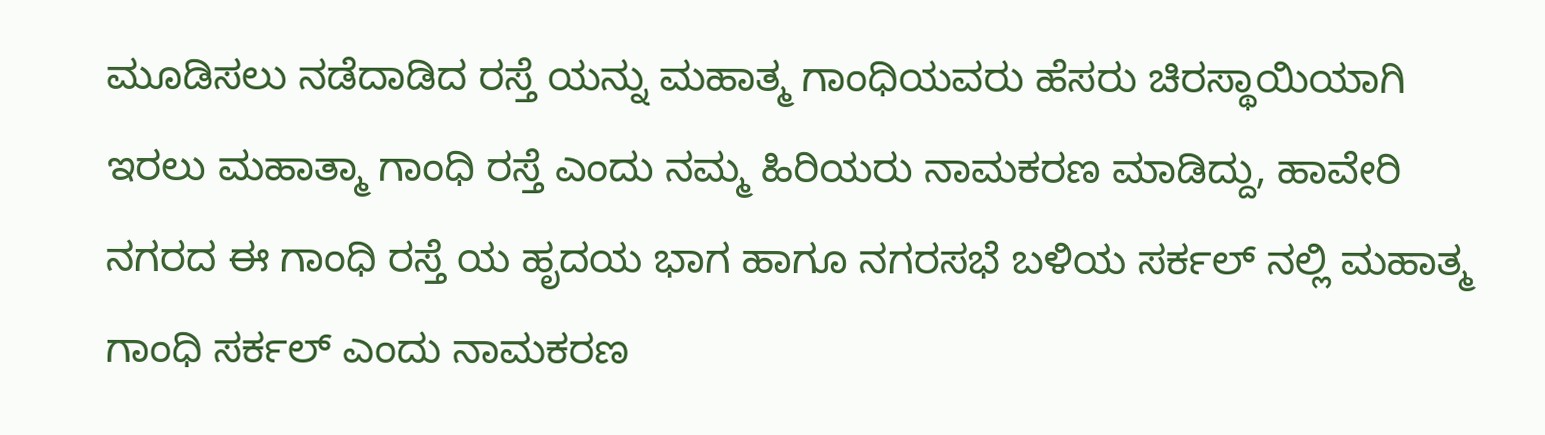ಮೂಡಿಸಲು ನಡೆದಾಡಿದ ರಸ್ತೆ ಯನ್ನು ಮಹಾತ್ಮ ಗಾಂಧಿಯವರು ‌ಹೆಸರು ಚಿರಸ್ಥಾಯಿಯಾಗಿ ಇರಲು ಮಹಾತ್ಮಾ ಗಾಂಧಿ ರಸ್ತೆ ಎಂದು ನಮ್ಮ ಹಿರಿಯರು ನಾಮಕರಣ ಮಾಡಿದ್ದು, ಹಾವೇರಿ ನಗರದ ಈ ಗಾಂಧಿ ರಸ್ತೆ ಯ ಹೃದಯ ಭಾಗ ಹಾಗೂ ನಗರಸಭೆ ಬಳಿಯ ಸರ್ಕಲ್ ನಲ್ಲಿ ಮಹಾತ್ಮ ಗಾಂಧಿ ಸರ್ಕಲ್ ಎಂದು ನಾಮಕರಣ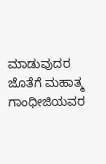ಮಾಡುವುದರ ಜೊತೆಗೆ ಮಹಾತ್ಮ ಗಾಂಧೀಜಿಯವರ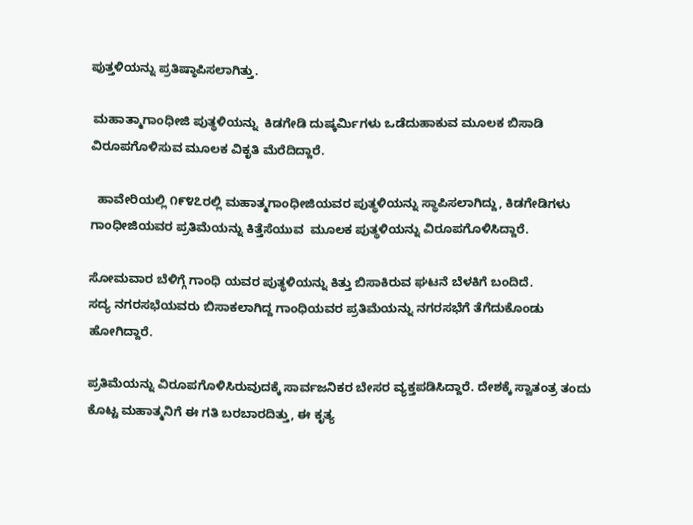ಪುತ್ತಳಿಯನ್ನು ಪ್ರತಿಷ್ಠಾಪಿಸಲಾಗಿತ್ತು.

 ಮಹಾತ್ಮಾಗಾಂಧೀಜಿ ಪುತ್ಥಳಿಯನ್ನು  ಕಿಡಗೇಡಿ ದುಷ್ಕರ್ಮಿಗಳು ಒಡೆದುಹಾಕುವ ಮೂಲಕ ಬಿಸಾಡಿ ವಿರೂಪಗೊಳಿಸುವ ಮೂಲಕ ವಿಕೃತಿ ಮೆರೆದಿದ್ದಾರೆ.

  ಹಾವೇರಿಯಲ್ಲಿ ೧೯೪೭ರಲ್ಲಿ ಮಹಾತ್ಮಗಾಂಧೀಜಿಯವರ ಪುತ್ಥಳಿಯನ್ನು ಸ್ಥಾಪಿಸಲಾಗಿದ್ದು, ಕಿಡಗೇಡಿಗಳು ಗಾಂಧೀಜಿಯವರ ಪ್ರತಿಮೆಯನ್ನು ಕಿತ್ತೆಸೆಯುವ  ಮೂಲಕ ಪುತ್ಥಳಿಯನ್ನು ವಿರೂಪಗೊಳಿಸಿದ್ದಾರೆ.

ಸೋಮವಾರ ಬೆಳಿಗ್ಗೆ ಗಾಂಧಿ ಯವರ ಪುತ್ಥಳಿಯನ್ನು ಕಿತ್ತು ಬಿಸಾಕಿರುವ ಘಟನೆ ಬೆಳಕಿಗೆ ಬಂದಿದೆ. ಸದ್ಯ ‌ನಗರಸಭೆಯವರು ಬಿಸಾಕಲಾಗಿದ್ದ ಗಾಂಧಿಯವರ ಪ್ರತಿಮೆಯನ್ನು ನಗರಸಭೆಗೆ ತೆಗೆದುಕೊಂಡು ಹೋಗಿದ್ದಾರೆ.

ಪ್ರತಿಮೆಯನ್ನು ವಿರೂಪಗೊಳಿಸಿರುವುದಕ್ಕೆ ಸಾರ್ವಜನಿಕರ ಬೇಸರ ವ್ಯಕ್ತಪಡಿಸಿದ್ದಾರೆ. ದೇಶಕ್ಕೆ ಸ್ವಾತಂತ್ರ ತಂದು ಕೊಟ್ಟ ಮಹಾತ್ಮನಿಗೆ ಈ ಗತಿ ಬರಬಾರದಿತ್ತು, ಈ ಕೃತ್ಯ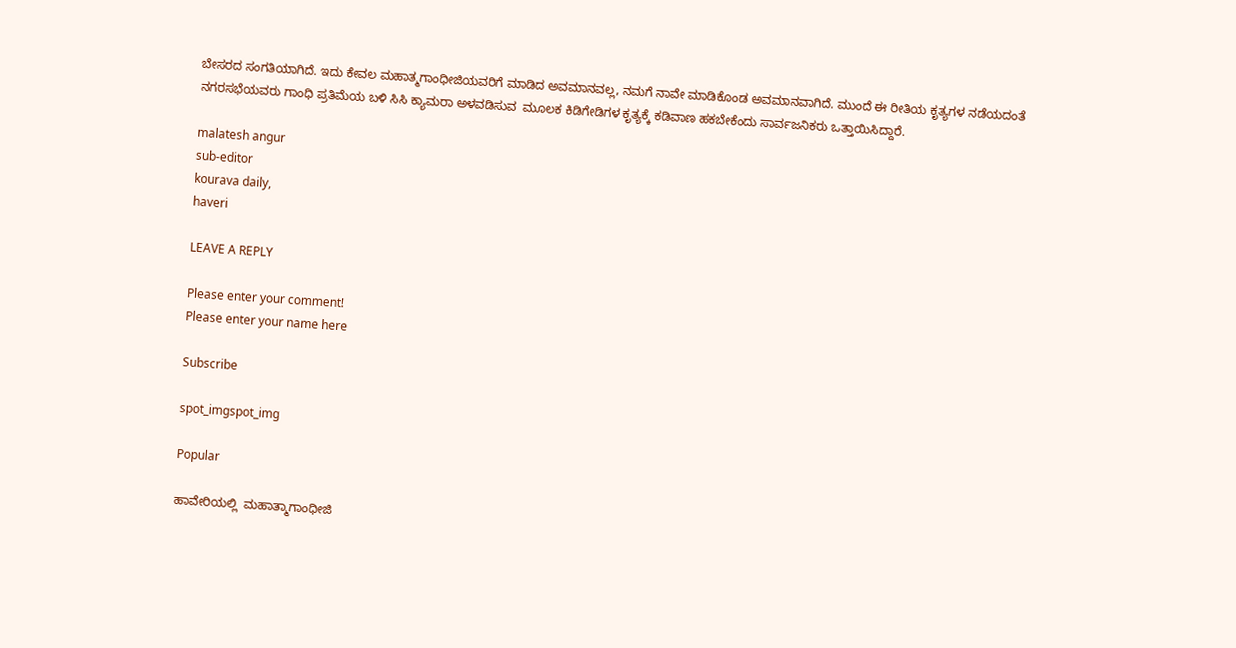ಬೇಸರದ ಸಂಗತಿಯಾಗಿದೆ. ಇದು ಕೇವಲ ಮಹಾತ್ಮಗಾಂಧೀಜಿಯವರಿಗೆ ಮಾಡಿದ ಅವಮಾನವಲ್ಲ, ನಮಗೆ ನಾವೇ ಮಾಡಿಕೊಂಡ ಅವಮಾನವಾಗಿದೆ. ಮುಂದೆ ಈ ರೀತಿಯ ಕೃತ್ಯಗಳ ನಡೆಯದಂತೆ ನಗರಸಭೆಯವರು ಗಾಂಧಿ ಪ್ರತಿಮೆಯ ಬಳಿ ಸಿಸಿ ಕ್ಯಾಮರಾ ಅಳವಡಿಸುವ  ಮೂಲಕ ಕಿಡಿಗೇಡಿಗಳ ಕೃತ್ಯಕ್ಕೆ ಕಡಿವಾಣ ಹಕಬೇಕೆಂದು ಸಾರ್ವಜನಿಕರು ಒತ್ತಾಯಿಸಿದ್ದಾರೆ.

malatesh angur
sub-editor
kourava daily,
haveri

LEAVE A REPLY

Please enter your comment!
Please enter your name here

Subscribe

spot_imgspot_img

Popular

ಹಾವೇರಿಯಲ್ಲಿ  ಮಹಾತ್ಮಾಗಾಂಧೀಜಿ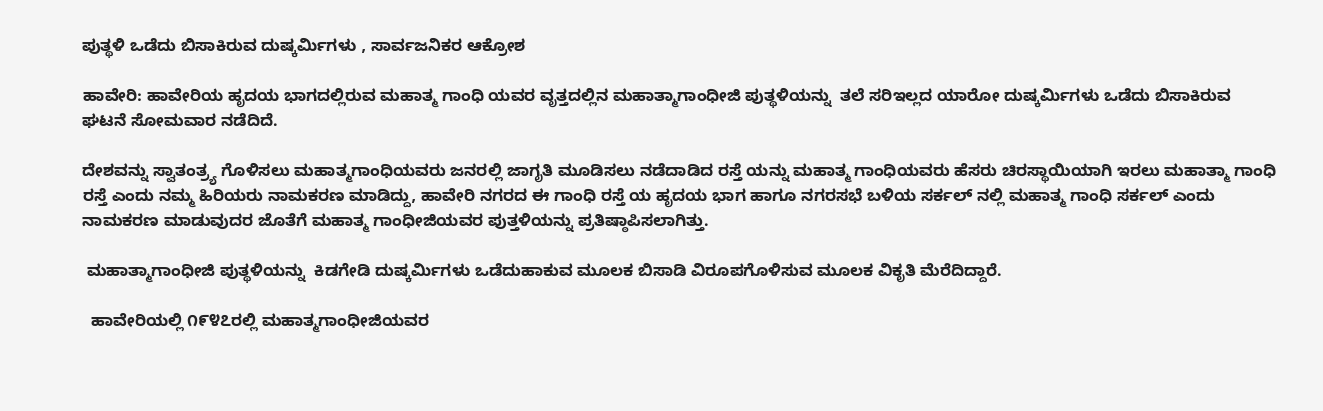ಪುತ್ಥಳಿ ಒಡೆದು ಬಿಸಾಕಿರುವ ದುಷ್ಕರ್ಮಿಗಳು , ಸಾರ್ವಜನಿಕರ ಆಕ್ರೋಶ

ಹಾವೇರಿ: ಹಾವೇರಿಯ ಹೃದಯ ಭಾಗದಲ್ಲಿರುವ ಮಹಾತ್ಮ ಗಾಂಧಿ ಯವರ ವೃತ್ತದಲ್ಲಿನ ಮಹಾತ್ಮಾಗಾಂಧೀಜಿ ಪುತ್ಥಳಿಯನ್ನು  ತಲೆ ಸರಿಇಲ್ಲದ ಯಾರೋ‌ ದುಷ್ಕರ್ಮಿಗಳು ಒಡೆದು ಬಿಸಾಕಿರುವ ಘಟನೆ ಸೋಮವಾರ ನಡೆದಿದೆ.

ದೇಶವನ್ನು ಸ್ವಾತಂತ್ರ್ಯ ಗೊಳಿಸಲು ಮಹಾತ್ಮಗಾಂಧಿಯವರು ಜನರಲ್ಲಿ ಜಾಗೃತಿ ಮೂಡಿಸಲು ನಡೆದಾಡಿದ ರಸ್ತೆ ಯನ್ನು ಮಹಾತ್ಮ ಗಾಂಧಿಯವರು ‌ಹೆಸರು ಚಿರಸ್ಥಾಯಿಯಾಗಿ ಇರಲು ಮಹಾತ್ಮಾ ಗಾಂಧಿ ರಸ್ತೆ ಎಂದು ನಮ್ಮ ಹಿರಿಯರು ನಾಮಕರಣ ಮಾಡಿದ್ದು, ಹಾವೇರಿ ನಗರದ ಈ ಗಾಂಧಿ ರಸ್ತೆ ಯ ಹೃದಯ ಭಾಗ ಹಾಗೂ ನಗರಸಭೆ ಬಳಿಯ ಸರ್ಕಲ್ ನಲ್ಲಿ ಮಹಾತ್ಮ ಗಾಂಧಿ ಸರ್ಕಲ್ ಎಂದು ನಾಮಕರಣ ಮಾಡುವುದರ ಜೊತೆಗೆ ಮಹಾತ್ಮ ಗಾಂಧೀಜಿಯವರ ಪುತ್ತಳಿಯನ್ನು ಪ್ರತಿಷ್ಠಾಪಿಸಲಾಗಿತ್ತು.

 ಮಹಾತ್ಮಾಗಾಂಧೀಜಿ ಪುತ್ಥಳಿಯನ್ನು  ಕಿಡಗೇಡಿ ದುಷ್ಕರ್ಮಿಗಳು ಒಡೆದುಹಾಕುವ ಮೂಲಕ ಬಿಸಾಡಿ ವಿರೂಪಗೊಳಿಸುವ ಮೂಲಕ ವಿಕೃತಿ ಮೆರೆದಿದ್ದಾರೆ.

  ಹಾವೇರಿಯಲ್ಲಿ ೧೯೪೭ರಲ್ಲಿ ಮಹಾತ್ಮಗಾಂಧೀಜಿಯವರ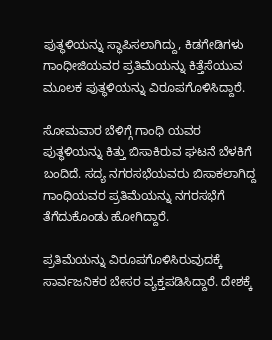ಪುತ್ಥಳಿಯನ್ನು ಸ್ಥಾಪಿಸಲಾಗಿದ್ದು, ಕಿಡಗೇಡಿಗಳು ಗಾಂಧೀಜಿಯವರ ಪ್ರತಿಮೆಯನ್ನು ಕಿತ್ತೆಸೆಯುವ  ಮೂಲಕ ಪುತ್ಥಳಿಯನ್ನು ವಿರೂಪಗೊಳಿಸಿದ್ದಾರೆ.

ಸೋಮವಾರ ಬೆಳಿಗ್ಗೆ ಗಾಂಧಿ ಯವರ ಪುತ್ಥಳಿಯನ್ನು ಕಿತ್ತು ಬಿಸಾಕಿರುವ ಘಟನೆ ಬೆಳಕಿಗೆ ಬಂದಿದೆ. ಸದ್ಯ ‌ನಗರಸಭೆಯವರು ಬಿಸಾಕಲಾಗಿದ್ದ ಗಾಂಧಿಯವರ ಪ್ರತಿಮೆಯನ್ನು ನಗರಸಭೆಗೆ ತೆಗೆದುಕೊಂಡು ಹೋಗಿದ್ದಾರೆ.

ಪ್ರತಿಮೆಯನ್ನು ವಿರೂಪಗೊಳಿಸಿರುವುದಕ್ಕೆ ಸಾರ್ವಜನಿಕರ ಬೇಸರ ವ್ಯಕ್ತಪಡಿಸಿದ್ದಾರೆ. ದೇಶಕ್ಕೆ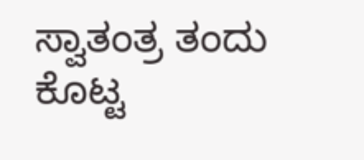ಸ್ವಾತಂತ್ರ ತಂದು ಕೊಟ್ಟ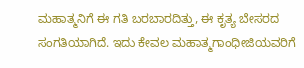ಮಹಾತ್ಮನಿಗೆ ಈ ಗತಿ ಬರಬಾರದಿತ್ತು, ಈ ಕೃತ್ಯ ಬೇಸರದ ಸಂಗತಿಯಾಗಿದೆ. ಇದು ಕೇವಲ ಮಹಾತ್ಮಗಾಂಧೀಜಿಯವರಿಗೆ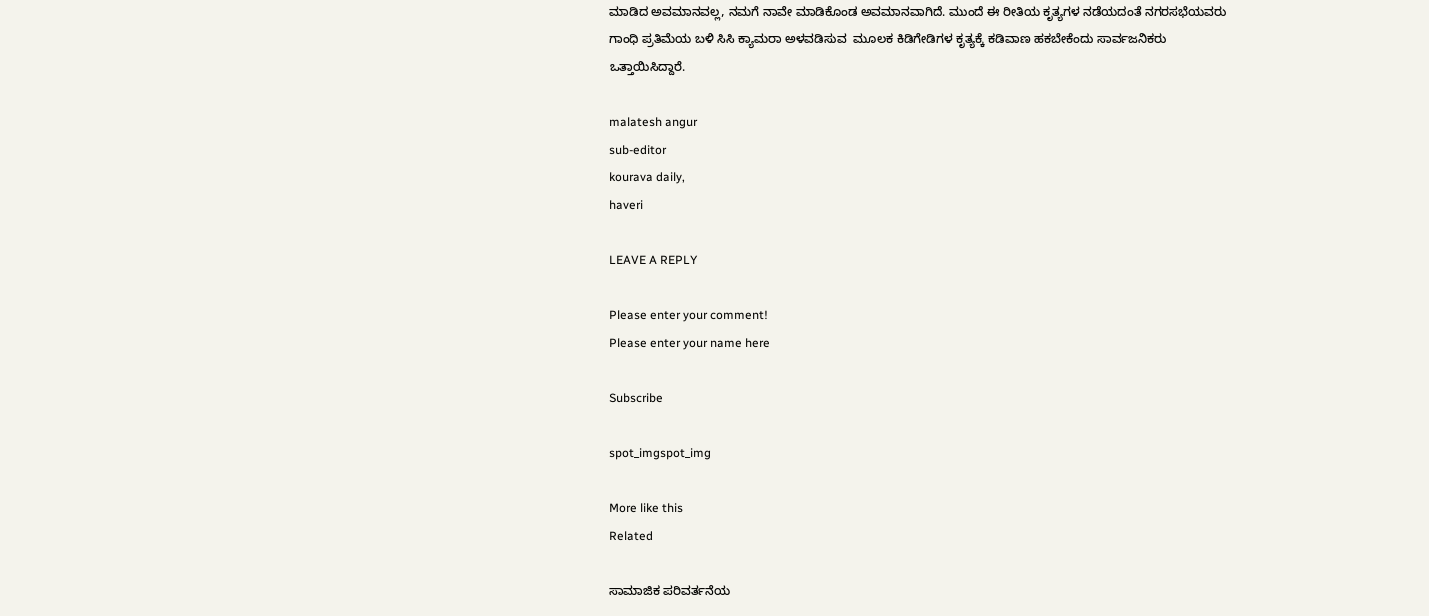ಮಾಡಿದ ಅವಮಾನವಲ್ಲ, ನಮಗೆ ನಾವೇ ಮಾಡಿಕೊಂಡ ಅವಮಾನವಾಗಿದೆ. ಮುಂದೆ ಈ ರೀತಿಯ ಕೃತ್ಯಗಳ ನಡೆಯದಂತೆ ನಗರಸಭೆಯವರು ಗಾಂಧಿ ಪ್ರತಿಮೆಯ ಬಳಿ ಸಿಸಿ ಕ್ಯಾಮರಾ ಅಳವಡಿಸುವ  ಮೂಲಕ ಕಿಡಿಗೇಡಿಗಳ ಕೃತ್ಯಕ್ಕೆ ಕಡಿವಾಣ ಹಕಬೇಕೆಂದು ಸಾರ್ವಜನಿಕರು ಒತ್ತಾಯಿಸಿದ್ದಾರೆ.

malatesh angur
sub-editor
kourava daily,
haveri

LEAVE A REPLY

Please enter your comment!
Please enter your name here

Subscribe

spot_imgspot_img

More like this
Related

ಸಾಮಾಜಿಕ ಪರಿವರ್ತನೆಯ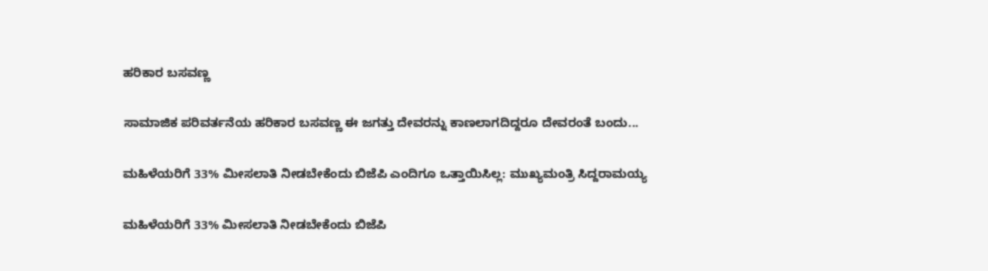ಹರಿಕಾರ ಬಸವಣ್ಣ

ಸಾಮಾಜಿಕ ಪರಿವರ್ತನೆಯ ಹರಿಕಾರ ಬಸವಣ್ಣ ಈ ಜಗತ್ತು ದೇವರನ್ನು ಕಾಣಲಾಗದಿದ್ದರೂ ದೇವರಂತೆ ಬಂದು...

ಮಹಿಳೆಯರಿಗೆ 33% ಮೀಸಲಾತಿ ನೀಡಬೇಕೆಂದು ಬಿಜೆಪಿ ಎಂದಿಗೂ ಒತ್ತಾಯಿಸಿಲ್ಲ: ಮುಖ್ಯಮಂತ್ರಿ ಸಿದ್ದರಾಮಯ್ಯ

ಮಹಿಳೆಯರಿಗೆ 33% ಮೀಸಲಾತಿ ನೀಡಬೇಕೆಂದು ಬಿಜೆಪಿ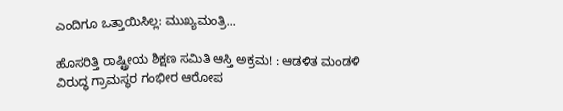ಎಂದಿಗೂ ಒತ್ತಾಯಿಸಿಲ್ಲ: ಮುಖ್ಯಮಂತ್ರಿ...

ಹೊಸರಿತ್ತಿ ರಾಷ್ಟ್ರೀಯ ಶಿಕ್ಷಣ ಸಮಿತಿ ಆಸ್ತಿ ಅಕ್ರಮ! : ಆಡಳಿತ ಮಂಡಳಿ ವಿರುದ್ಧ ಗ್ರಾಮಸ್ಥರ ಗಂಭೀರ ಆರೋಪ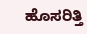ಹೊಸರಿತ್ತಿ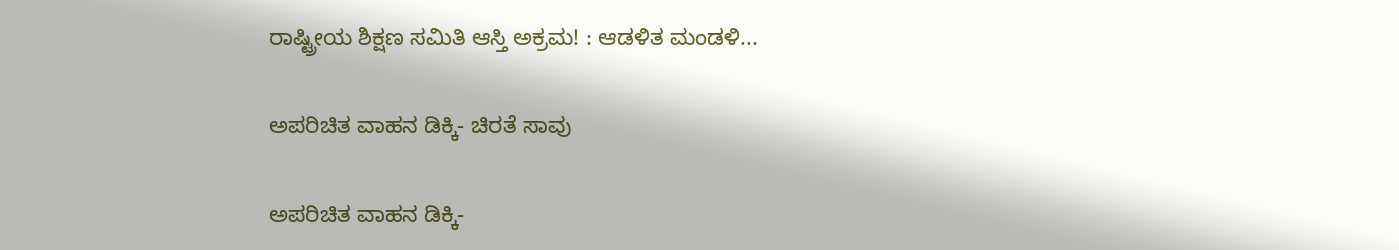ರಾಷ್ಟ್ರೀಯ ಶಿಕ್ಷಣ ಸಮಿತಿ ಆಸ್ತಿ ಅಕ್ರಮ! : ಆಡಳಿತ ಮಂಡಳಿ...

ಅಪರಿಚಿತ ವಾಹನ ಡಿಕ್ಕಿ- ಚಿರತೆ ಸಾವು

ಅಪರಿಚಿತ ವಾಹನ ಡಿಕ್ಕಿ-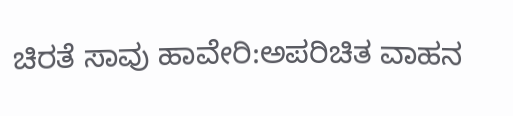ಚಿರತೆ ಸಾವು ಹಾವೇರಿ:ಅಪರಿಚಿತ ವಾಹನ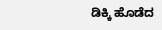ಡಿಕ್ಕಿ ಹೊಡೆದ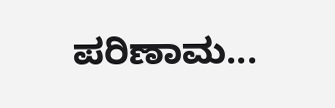ಪರಿಣಾಮ...